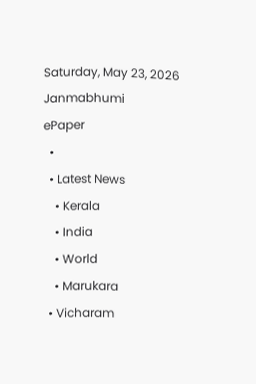Saturday, May 23, 2026
Janmabhumi
ePaper
  •
  • Latest News
    • Kerala
    • India
    • World
    • Marukara
  • Vicharam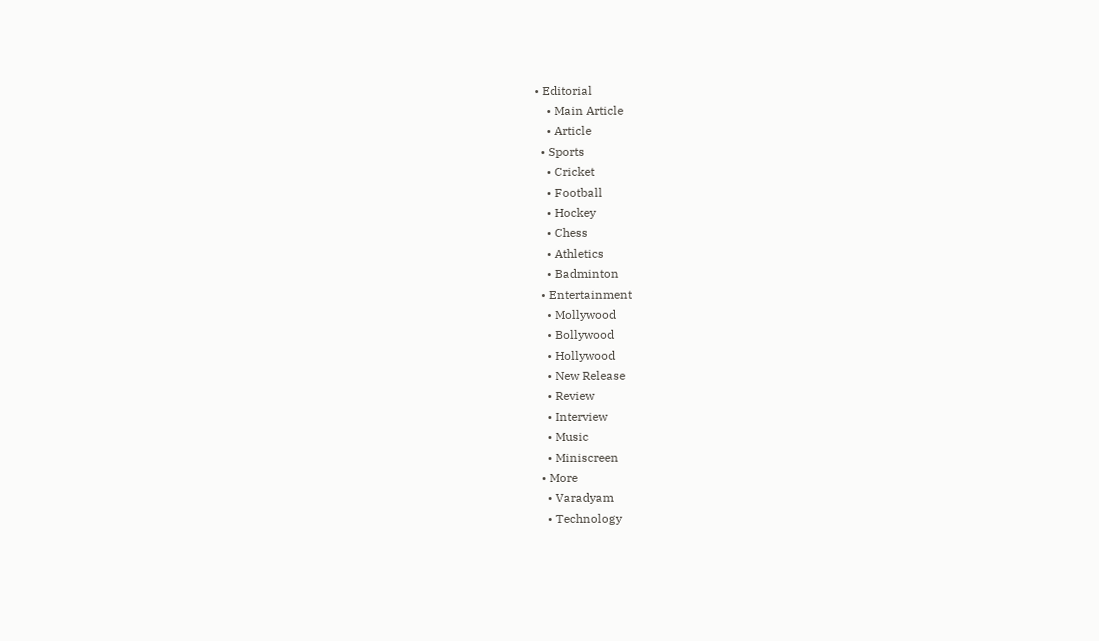• Editorial
    • Main Article
    • Article
  • Sports
    • Cricket
    • Football
    • Hockey
    • Chess
    • Athletics
    • Badminton
  • Entertainment
    • Mollywood
    • Bollywood
    • Hollywood
    • New Release
    • Review
    • Interview
    • Music
    • Miniscreen
  • More
    • Varadyam
    • Technology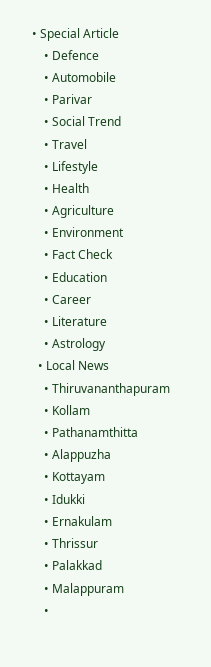• Special Article
    • Defence
    • Automobile
    • Parivar
    • Social Trend
    • Travel
    • Lifestyle
    • Health
    • Agriculture
    • Environment
    • Fact Check
    • Education
    • Career
    • Literature
    • Astrology
  • Local News
    • Thiruvananthapuram
    • Kollam
    • Pathanamthitta
    • Alappuzha
    • Kottayam
    • Idukki
    • Ernakulam
    • Thrissur
    • Palakkad
    • Malappuram
    •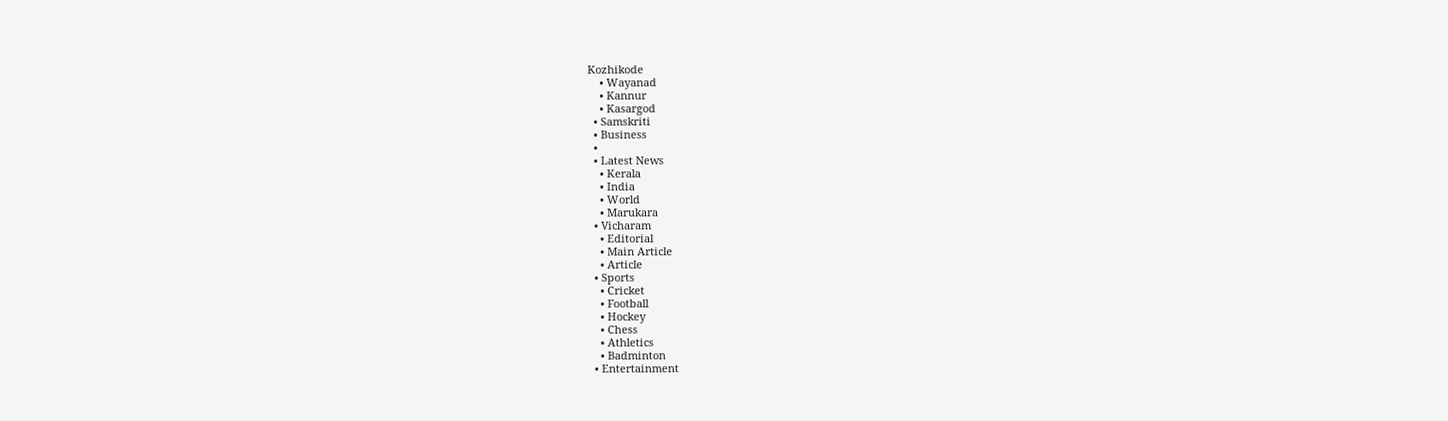Kozhikode
    • Wayanad
    • Kannur
    • Kasargod
  • Samskriti
  • Business
  •
  • Latest News
    • Kerala
    • India
    • World
    • Marukara
  • Vicharam
    • Editorial
    • Main Article
    • Article
  • Sports
    • Cricket
    • Football
    • Hockey
    • Chess
    • Athletics
    • Badminton
  • Entertainment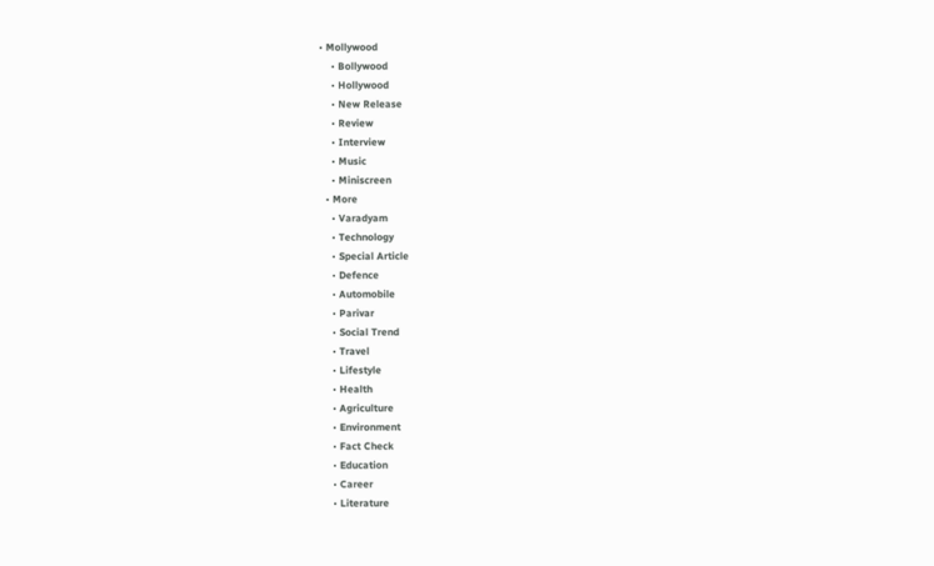• Mollywood
    • Bollywood
    • Hollywood
    • New Release
    • Review
    • Interview
    • Music
    • Miniscreen
  • More
    • Varadyam
    • Technology
    • Special Article
    • Defence
    • Automobile
    • Parivar
    • Social Trend
    • Travel
    • Lifestyle
    • Health
    • Agriculture
    • Environment
    • Fact Check
    • Education
    • Career
    • Literature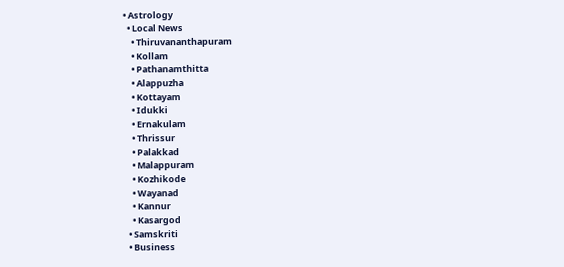• Astrology
  • Local News
    • Thiruvananthapuram
    • Kollam
    • Pathanamthitta
    • Alappuzha
    • Kottayam
    • Idukki
    • Ernakulam
    • Thrissur
    • Palakkad
    • Malappuram
    • Kozhikode
    • Wayanad
    • Kannur
    • Kasargod
  • Samskriti
  • Business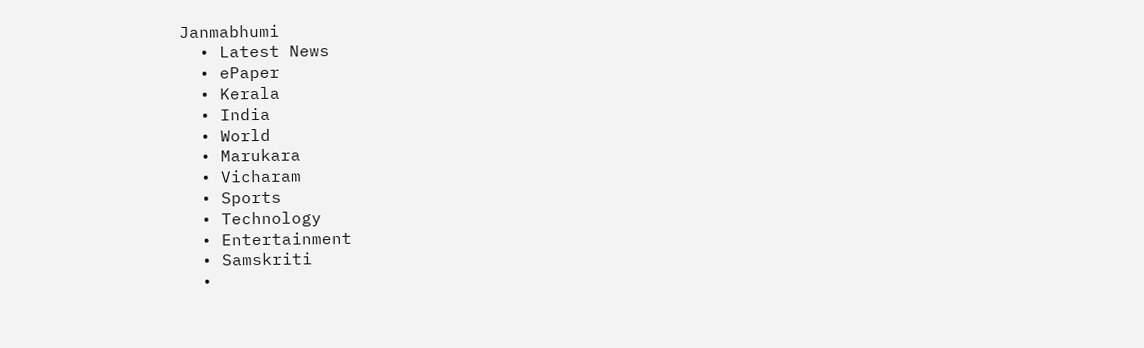Janmabhumi
  • Latest News
  • ePaper
  • Kerala
  • India
  • World
  • Marukara
  • Vicharam
  • Sports
  • Technology
  • Entertainment
  • Samskriti
  •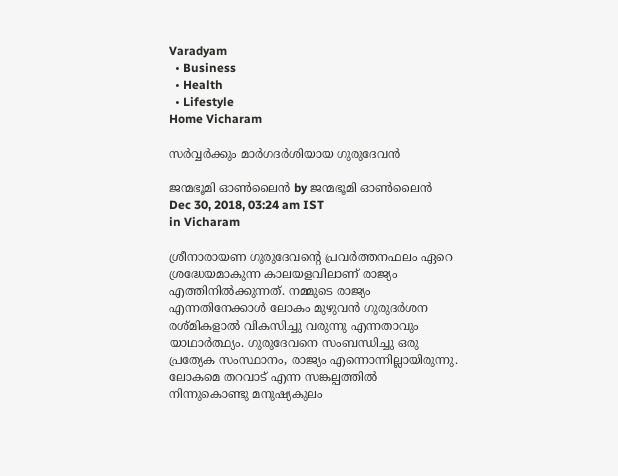Varadyam
  • Business
  • Health
  • Lifestyle
Home Vicharam

സര്‍വ്വര്‍ക്കും മാര്‍ഗദര്‍ശിയായ ഗുരുദേവന്‍

ജന്മഭൂമി ഓണ്‍ലൈന്‍ by ജന്മഭൂമി ഓണ്‍ലൈന്‍
Dec 30, 2018, 03:24 am IST
in Vicharam

ശ്രീനാരായണ ഗുരുദേവന്റെ പ്രവര്‍ത്തനഫലം ഏറെ ശ്രദ്ധേയമാകുന്ന കാലയളവിലാണ് രാജ്യം എത്തിനില്‍ക്കുന്നത്. നമ്മുടെ രാജ്യം എന്നതിനേക്കാള്‍ ലോകം മുഴുവന്‍ ഗുരുദര്‍ശന രശ്മികളാല്‍ വികസിച്ചു വരുന്നു എന്നതാവും യാഥാര്‍ത്ഥ്യം. ഗുരുദേവനെ സംബന്ധിച്ചു ഒരു പ്രത്യേക സംസ്ഥാനം, രാജ്യം എന്നൊന്നില്ലായിരുന്നു. ലോകമെ തറവാട് എന്ന സങ്കല്പത്തില്‍ നിന്നുകൊണ്ടു മനുഷ്യകുലം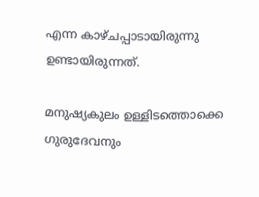എന്ന കാഴ്ചപ്പാടായിരുന്നു ഉണ്ടായിരുന്നത്.

മനുഷ്യകുലം ഉള്ളിടത്തൊക്കെ ഗുരുദേവനും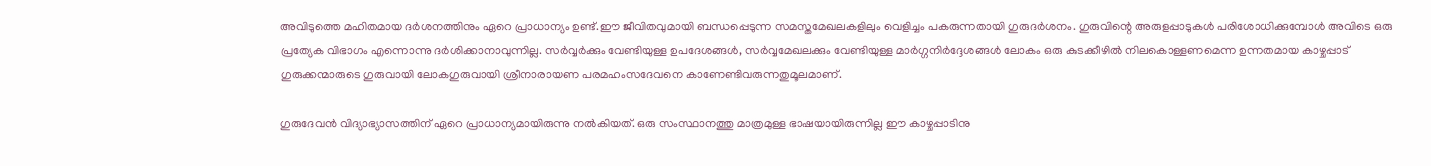അവിടുത്തെ മഹിതമായ ദര്‍ശനത്തിനും ഏറെ പ്രാധാന്യം ഉണ്ട്.ഈ ജീവിതവുമായി ബന്ധപ്പെടുന്ന സമസ്തമേഖലകളിലും വെളിച്ചം പകരുന്നതായി ഗുരുദര്‍ശനം. ഗുരുവിന്റെ അരുളപ്പാടുകള്‍ പരിശോധിക്കുമ്പോള്‍ അവിടെ ഒരു പ്രത്യേക വിഭാഗം എന്നൊന്നു ദര്‍ശിക്കാനാവുന്നില്ല. സര്‍വ്വര്‍ക്കും വേണ്ടിയുള്ള ഉപദേശങ്ങള്‍, സര്‍വ്വമേഖലക്കും വേണ്ടിയുള്ള മാര്‍ഗ്ഗനിര്‍ദ്ദേശങ്ങള്‍ ലോകം ഒരു കുടക്കീഴില്‍ നിലകൊള്ളണമെന്ന ഉന്നതമായ കാഴ്ചപ്പാട് ഗുരുക്കന്മാരുടെ ഗുരുവായി ലോകഗുരുവായി ശ്രീനാരായണ പരമഹംസദേവനെ കാണേണ്ടിവരുന്നതുമൂലമാണ്.

ഗുരുദേവന്‍ വിദ്യാഭ്യാസത്തിന് ഏറെ പ്രാധാന്യമായിരുന്നു നല്‍കിയത്. ഒരു സംസ്ഥാനത്തു മാത്രമുള്ള ഭാഷയായിരുന്നില്ല ഈ കാഴ്ചപ്പാടിനു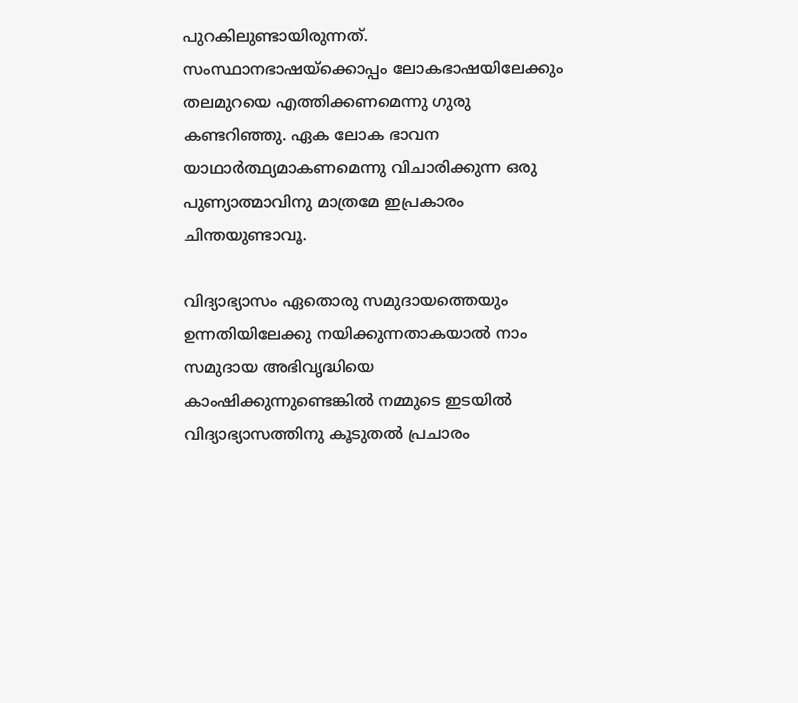പുറകിലുണ്ടായിരുന്നത്. സംസ്ഥാനഭാഷയ്‌ക്കൊപ്പം ലോകഭാഷയിലേക്കും തലമുറയെ എത്തിക്കണമെന്നു ഗുരു കണ്ടറിഞ്ഞു. ഏക ലോക ഭാവന യാഥാര്‍ത്ഥ്യമാകണമെന്നു വിചാരിക്കുന്ന ഒരു പുണ്യാത്മാവിനു മാത്രമേ ഇപ്രകാരം ചിന്തയുണ്ടാവൂ.

വിദ്യാഭ്യാസം ഏതൊരു സമുദായത്തെയും ഉന്നതിയിലേക്കു നയിക്കുന്നതാകയാല്‍ നാം സമുദായ അഭിവൃദ്ധിയെ കാംഷിക്കുന്നുണ്ടെങ്കില്‍ നമ്മുടെ ഇടയില്‍ വിദ്യാഭ്യാസത്തിനു കൂടുതല്‍ പ്രചാരം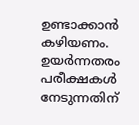ഉണ്ടാക്കാന്‍ കഴിയണം. ഉയര്‍ന്നതരം പരീക്ഷകള്‍ നേടുന്നതിന്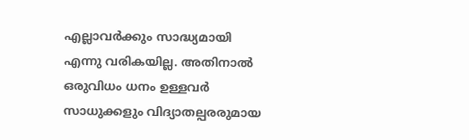എല്ലാവര്‍ക്കും സാദ്ധ്യമായി എന്നു വരികയില്ല. അതിനാല്‍ ഒരുവിധം ധനം ഉള്ളവര്‍ സാധുക്കളും വിദ്യാതല്പരരുമായ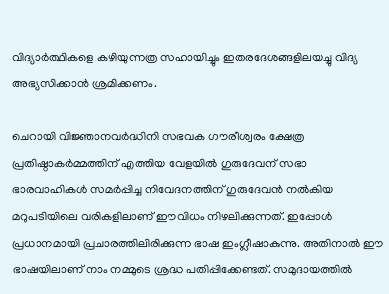വിദ്യാര്‍ത്ഥികളെ കഴിയുന്നത്ര സഹായിച്ചും ഇതരദേശങ്ങളിലയച്ചു വിദ്യ അഭ്യസിക്കാന്‍ ശ്രമിക്കണം.

ചെറായി വിജ്ഞാനവര്‍ദ്ധിനി സഭവക ഗൗരീശ്വരം ക്ഷേത്ര പ്രതിഷ്ഠാകര്‍മ്മത്തിന് എത്തിയ വേളയില്‍ ഗുരുദേവന് സഭാ ഭാരവാഹികള്‍ സമര്‍പ്പിച്ച നിവേദനത്തിന് ഗുരുദേവന്‍ നല്‍കിയ മറുപടിയിലെ വരികളിലാണ് ഈവിധം നിഴലിക്കുന്നത്. ഇപ്പോള്‍ പ്രധാനമായി പ്രചാരത്തിലിരിക്കുന്ന ഭാഷ ഇംഗ്ലീഷാകുന്നു. അതിനാല്‍ ഈ ഭാഷയിലാണ് നാം നമ്മുടെ ശ്രദ്ധ പതിപ്പിക്കേണ്ടത്. സമുദായത്തില്‍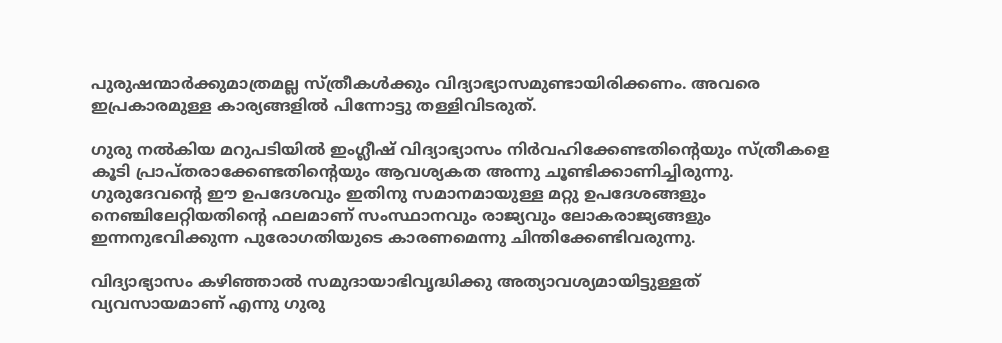പുരുഷന്മാര്‍ക്കുമാത്രമല്ല സ്ത്രീകള്‍ക്കും വിദ്യാഭ്യാസമുണ്ടായിരിക്കണം. അവരെ ഇപ്രകാരമുള്ള കാര്യങ്ങളില്‍ പിന്നോട്ടു തള്ളിവിടരുത്.

ഗുരു നല്‍കിയ മറുപടിയില്‍ ഇംഗ്ലീഷ് വിദ്യാഭ്യാസം നിര്‍വഹിക്കേണ്ടതിന്റെയും സ്ത്രീകളെ കൂടി പ്രാപ്തരാക്കേണ്ടതിന്റെയും ആവശ്യകത അന്നു ചൂണ്ടിക്കാണിച്ചിരുന്നു. ഗുരുദേവന്റെ ഈ ഉപദേശവും ഇതിനു സമാനമായുള്ള മറ്റു ഉപദേശങ്ങളും നെഞ്ചിലേറ്റിയതിന്റെ ഫലമാണ് സംസ്ഥാനവും രാജ്യവും ലോകരാജ്യങ്ങളും ഇന്നനുഭവിക്കുന്ന പുരോഗതിയുടെ കാരണമെന്നു ചിന്തിക്കേണ്ടിവരുന്നു.

വിദ്യാഭ്യാസം കഴിഞ്ഞാല്‍ സമുദായാഭിവൃദ്ധിക്കു അത്യാവശ്യമായിട്ടുള്ളത് വ്യവസായമാണ് എന്നു ഗുരു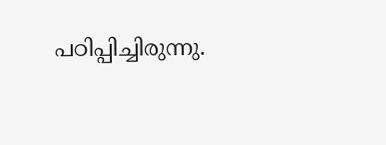പഠിപ്പിച്ചിരുന്നു.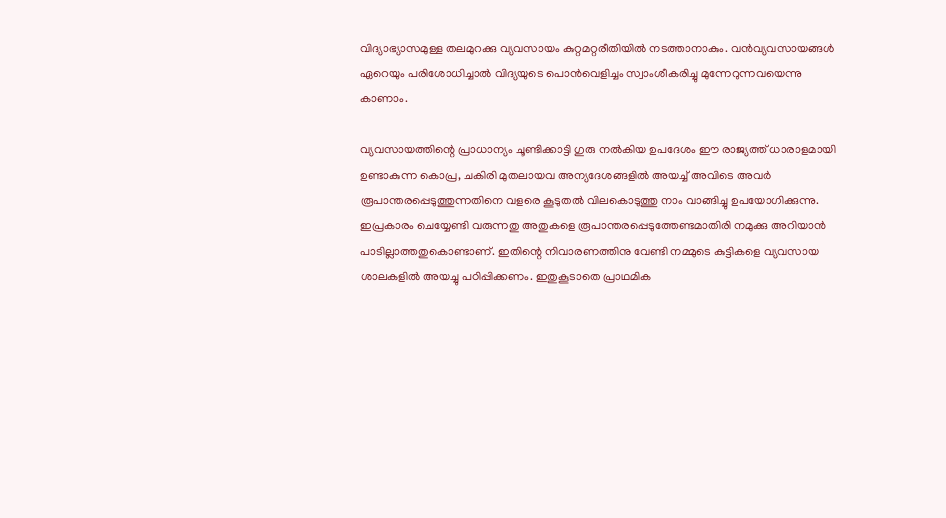വിദ്യാഭ്യാസമുള്ള തലമുറക്കു വ്യവസായം കുറ്റമറ്റരീതിയില്‍ നടത്താനാകും. വന്‍വ്യവസായങ്ങള്‍ ഏറെയും പരിശോധിച്ചാല്‍ വിദ്യയുടെ പൊന്‍വെളിച്ചം സ്വാംശീകരിച്ചു മുന്നേറുന്നവയെന്നു കാണാം.

വ്യവസായത്തിന്റെ പ്രാധാന്യം ചൂണ്ടിക്കാട്ടി ഗുരു നല്‍കിയ ഉപദേശം ഈ രാജ്യത്ത് ധാരാളമായി ഉണ്ടാകുന്ന കൊപ്ര, ചകിരി മുതലായവ അന്യദേശങ്ങളില്‍ അയച്ച് അവിടെ അവര്‍ രൂപാന്തരപ്പെടുത്തുന്നതിനെ വളരെ കൂടുതല്‍ വിലകൊടുത്തു നാം വാങ്ങിച്ചു ഉപയോഗിക്കുന്നു. ഇപ്രകാരം ചെയ്യേണ്ടി വരുന്നതു അതുകളെ രൂപാന്തരപ്പെടുത്തേണ്ടമാതിരി നമുക്കു അറിയാന്‍ പാടില്ലാത്തതുകൊണ്ടാണ്. ഇതിന്റെ നിവാരണത്തിനു വേണ്ടി നമ്മുടെ കുട്ടികളെ വ്യവസായ ശാലകളില്‍ അയച്ചു പഠിപ്പിക്കണം. ഇതുകൂടാതെ പ്രാഥമിക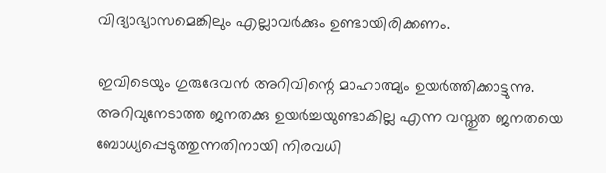വിദ്യാഭ്യാസമെങ്കിലും എല്ലാവര്‍ക്കും ഉണ്ടായിരിക്കണം.

ഇവിടെയും ഗുരുദേവന്‍ അറിവിന്റെ മാഹാത്മ്യം ഉയര്‍ത്തിക്കാട്ടുന്നു. അറിവുനേടാത്ത ജനതക്കു ഉയര്‍ച്ചയുണ്ടാകില്ല എന്ന വസ്തുത ജനതയെ ബോധ്യപ്പെടുത്തുന്നതിനായി നിരവധി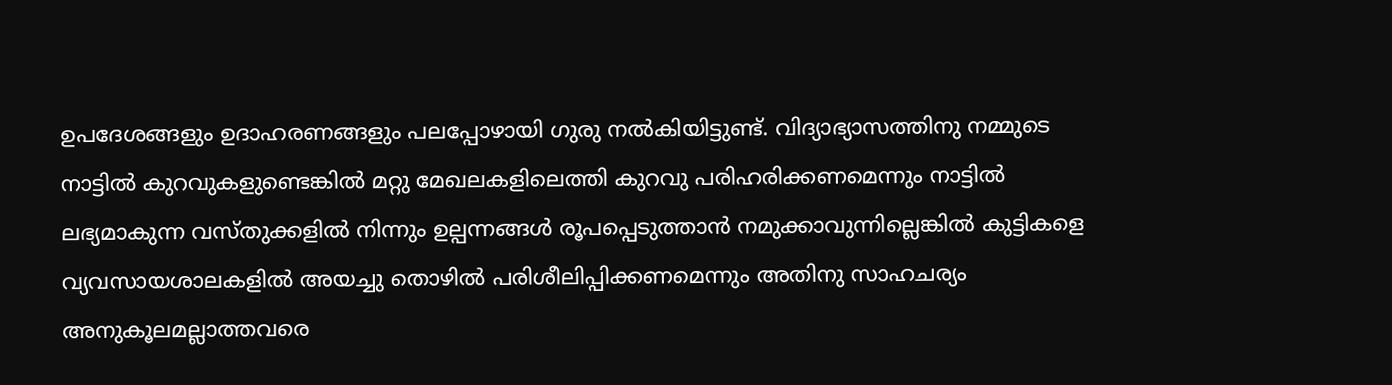ഉപദേശങ്ങളും ഉദാഹരണങ്ങളും പലപ്പോഴായി ഗുരു നല്‍കിയിട്ടുണ്ട്. വിദ്യാഭ്യാസത്തിനു നമ്മുടെ നാട്ടില്‍ കുറവുകളുണ്ടെങ്കില്‍ മറ്റു മേഖലകളിലെത്തി കുറവു പരിഹരിക്കണമെന്നും നാട്ടില്‍ ലഭ്യമാകുന്ന വസ്തുക്കളില്‍ നിന്നും ഉല്പന്നങ്ങള്‍ രൂപപ്പെടുത്താന്‍ നമുക്കാവുന്നില്ലെങ്കില്‍ കുട്ടികളെ വ്യവസായശാലകളില്‍ അയച്ചു തൊഴില്‍ പരിശീലിപ്പിക്കണമെന്നും അതിനു സാഹചര്യം അനുകൂലമല്ലാത്തവരെ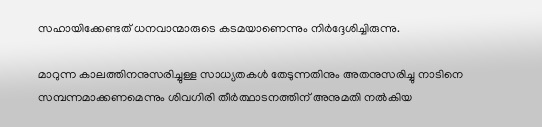സഹായിക്കേണ്ടത് ധനവാന്മാരുടെ കടമയാണെന്നും നിര്‍ദ്ദേശിച്ചിരുന്നു.

മാറുന്ന കാലത്തിനനുസരിച്ചുള്ള സാധ്യതകള്‍ തേടുന്നതിനും അതനുസരിച്ചു നാടിനെ സമ്പന്നമാക്കണമെന്നും ശിവഗിരി തീര്‍ത്ഥാടനത്തിന് അനുമതി നല്‍കിയ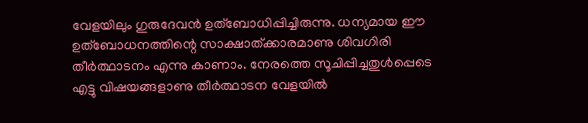വേളയിലും ഗുരുദേവന്‍ ഉത്‌ബോധിപ്പിച്ചിരുന്നു. ധന്യമായ ഈ ഉത്‌ബോധനത്തിന്റെ സാക്ഷാത്ക്കാരമാണു ശിവഗിരി തീര്‍ത്ഥാടനം എന്നു കാണാം. നേരത്തെ സൂചിപ്പിച്ചതുള്‍പ്പെടെ എട്ടു വിഷയങ്ങളാണു തീര്‍ത്ഥാടന വേളയില്‍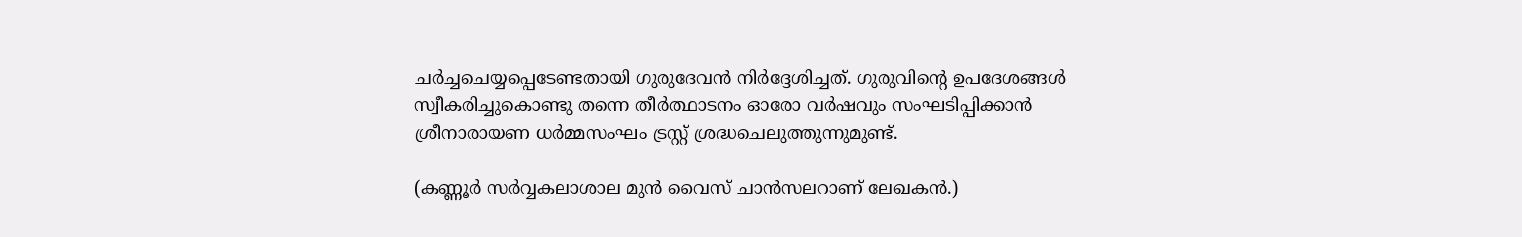ചര്‍ച്ചചെയ്യപ്പെടേണ്ടതായി ഗുരുദേവന്‍ നിര്‍ദ്ദേശിച്ചത്. ഗുരുവിന്റെ ഉപദേശങ്ങള്‍ സ്വീകരിച്ചുകൊണ്ടു തന്നെ തീര്‍ത്ഥാടനം ഓരോ വര്‍ഷവും സംഘടിപ്പിക്കാന്‍ ശ്രീനാരായണ ധര്‍മ്മസംഘം ട്രസ്റ്റ് ശ്രദ്ധചെലുത്തുന്നുമുണ്ട്.

(കണ്ണൂര്‍ സര്‍വ്വകലാശാല മുന്‍ വൈസ് ചാന്‍സലറാണ് ലേഖകന്‍.)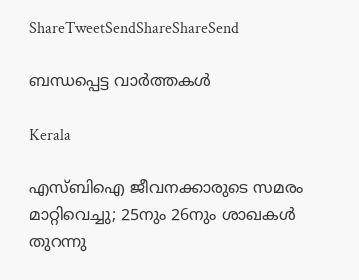ShareTweetSendShareShareSend

ബന്ധപ്പെട്ട വാര്‍ത്തകള്‍

Kerala

എസ്ബിഐ ജീവനക്കാരുടെ സമരം മാറ്റിവെച്ചു; 25നും 26നും ശാഖകള്‍ തുറന്നു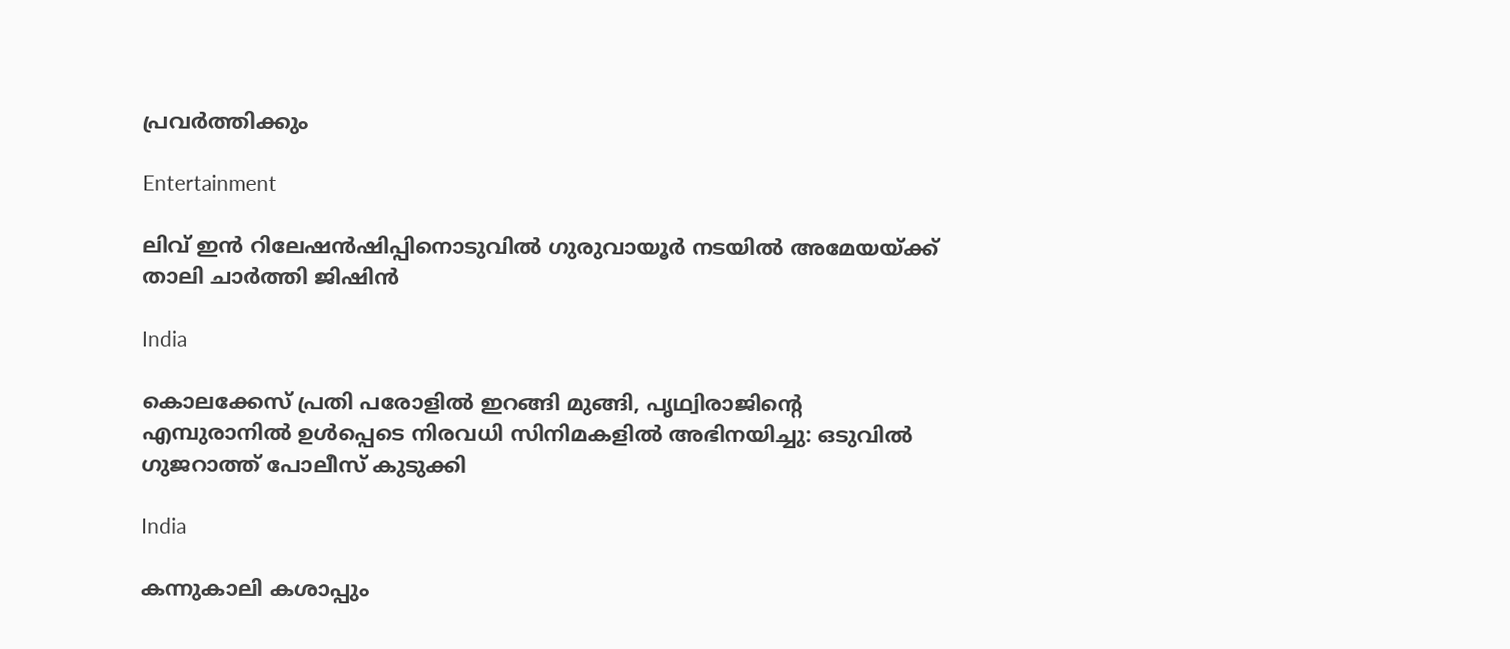പ്രവര്‍ത്തിക്കും

Entertainment

ലിവ് ഇൻ റിലേഷൻഷിപ്പിനൊടുവിൽ ഗുരുവായൂര്‍ നടയില്‍ അമേയയ്‌ക്ക് താലി ചാർത്തി ജിഷിൻ

India

കൊലക്കേസ് പ്രതി പരോളിൽ ഇറങ്ങി മുങ്ങി, പൃഥ്വിരാജിന്റെ എമ്പുരാനിൽ ഉൾപ്പെടെ നിരവധി സിനിമകളിൽ അഭിനയിച്ചു: ഒടുവിൽ ഗുജറാത്ത് പോലീസ് കുടുക്കി

India

കന്നുകാലി കശാപ്പും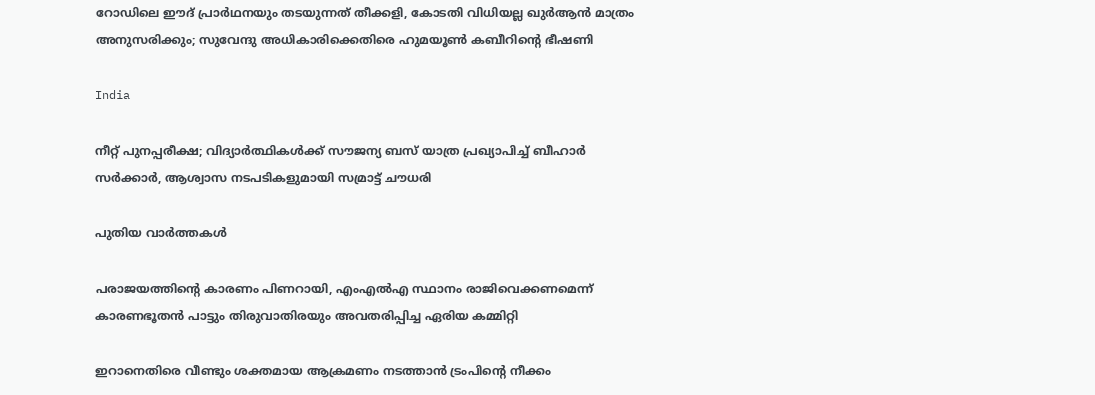റോഡിലെ ഈദ് പ്രാർഥനയും തടയുന്നത് തീക്കളി, കോടതി വിധിയല്ല ഖുർആൻ മാത്രം അനുസരിക്കും; സുവേന്ദു അധികാരിക്കെതിരെ ഹുമയൂൺ കബീറിന്റെ ഭീഷണി

India

നീറ്റ് പുനപ്പരീക്ഷ; വിദ്യാർത്ഥികൾക്ക് സൗജന്യ ബസ് യാത്ര പ്രഖ്യാപിച്ച് ബീഹാർ സർക്കാർ, ആശ്വാസ നടപടികളുമായി സമ്രാട്ട് ചൗധരി

പുതിയ വാര്‍ത്തകള്‍

പരാജയത്തിന്റെ കാരണം പിണറായി, എംഎൽഎ സ്ഥാനം രാജിവെക്കണമെന്ന് കാരണഭൂതൻ പാട്ടും തിരുവാതിരയും അവതരിപ്പിച്ച ഏരിയ കമ്മിറ്റി

ഇറാനെതിരെ വീണ്ടും ശക്തമായ ആക്രമണം നടത്താൻ ട്രംപിന്റെ നീക്കം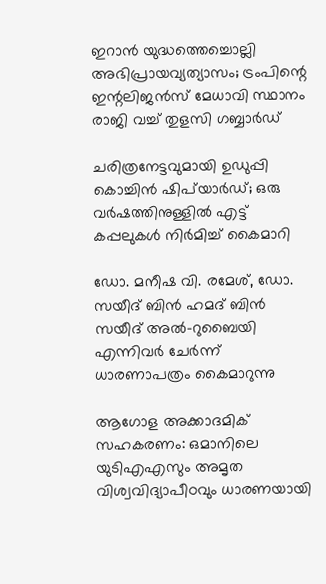ഇറാൻ യുദ്ധത്തെച്ചൊല്ലി അഭിപ്രായവ്യത്യാസം; ട്രംപിന്റെ ഇന്റലിജൻസ് മേധാവി സ്ഥാനം രാജി വച്ച് തുളസി ഗബ്ബാർഡ്

ചരിത്രനേട്ടവുമായി ഉഡുപ്പി കൊച്ചിന്‍ ഷിപ്‌യാര്‍ഡ്; ഒരു വര്‍ഷത്തിനുള്ളില്‍ എട്ട് കപ്പലുകള്‍ നിര്‍മിച്ച് കൈമാറി

ഡോ. മനീഷ വി. രമേശ്, ഡോ. സയീദ് ബിന്‍ ഹമദ് ബിന്‍ സയീദ് അല്‍-റുബൈയി എന്നിവര്‍ ചേര്‍ന്ന് ധാരണാപത്രം കൈമാറുന്നു

ആഗോള അക്കാദമിക് സഹകരണം: ഒമാനിലെ യുടിഎഎസും അമൃത വിശ്വവിദ്യാപീഠവും ധാരണയായി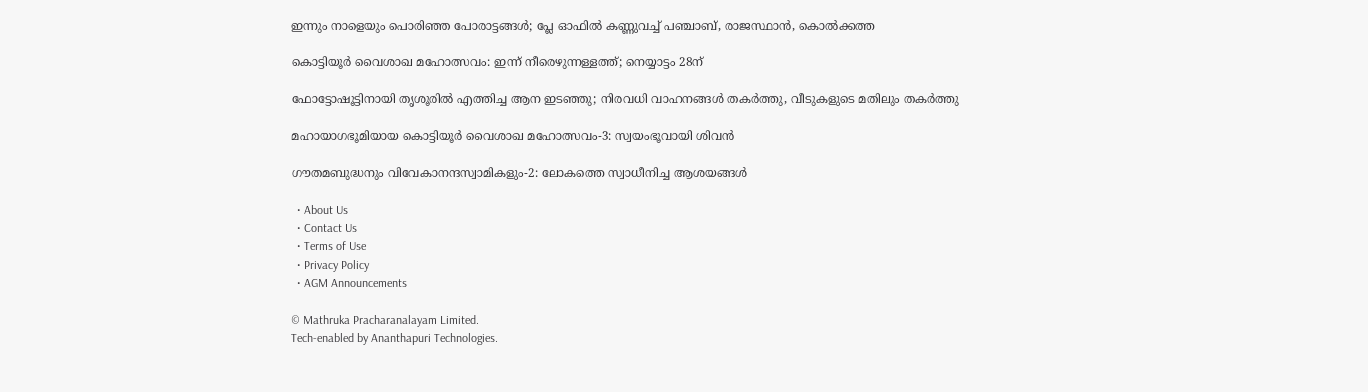ഇന്നും നാളെയും പൊരിഞ്ഞ പോരാട്ടങ്ങള്‍; പ്ലേ ഓഫില്‍ കണ്ണുവച്ച് പഞ്ചാബ്, രാജസ്ഥാന്‍, കൊല്‍ക്കത്ത

കൊട്ടിയൂര്‍ വൈശാഖ മഹോത്സവം: ഇന്ന് നീരെഴുന്നള്ളത്ത്; നെയ്യാട്ടം 28ന്

ഫോട്ടോഷൂട്ടിനായി തൃശൂരിൽ എത്തിച്ച ആന ഇടഞ്ഞു; നിരവധി വാഹനങ്ങൾ തകർത്തു, വീടുകളുടെ മതിലും തകർത്തു

മഹായാഗഭൂമിയായ കൊട്ടിയൂര്‍ വൈശാഖ മഹോത്സവം-3: സ്വയംഭൂവായി ശിവന്‍

ഗൗതമബുദ്ധനും വിവേകാനന്ദസ്വാമികളും-2: ലോകത്തെ സ്വാധീനിച്ച ആശയങ്ങള്‍

  • About Us
  • Contact Us
  • Terms of Use
  • Privacy Policy
  • AGM Announcements

© Mathruka Pracharanalayam Limited.
Tech-enabled by Ananthapuri Technologies.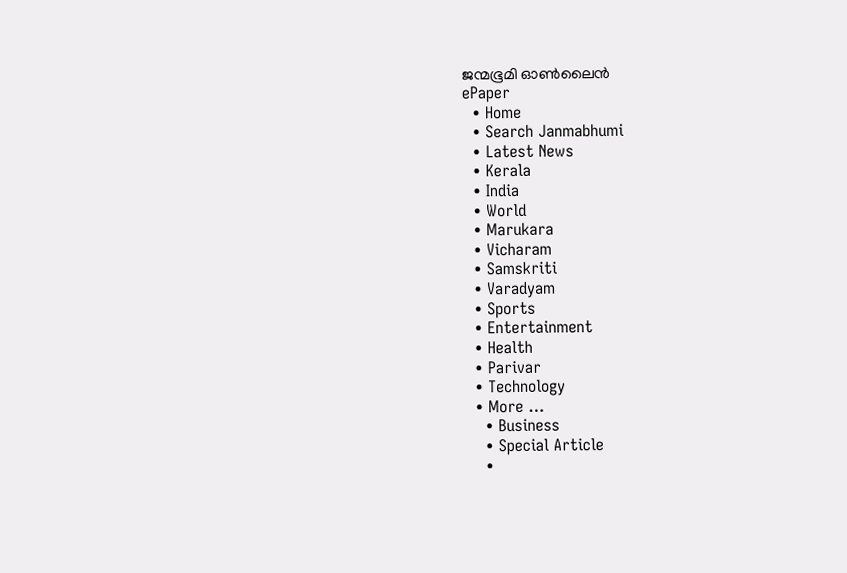ജന്മഭൂമി ഓണ്‍ലൈന്‍
ePaper
  • Home
  • Search Janmabhumi
  • Latest News
  • Kerala
  • India
  • World
  • Marukara
  • Vicharam
  • Samskriti
  • Varadyam
  • Sports
  • Entertainment
  • Health
  • Parivar
  • Technology
  • More …
    • Business
    • Special Article
    •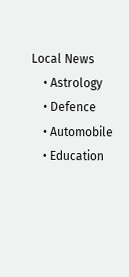Local News
    • Astrology
    • Defence
    • Automobile
    • Education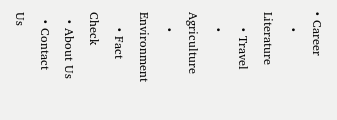• Career
    • Literature
    • Travel
    • Agriculture
    • Environment
    • Fact Check
  • About Us
  • Contact Us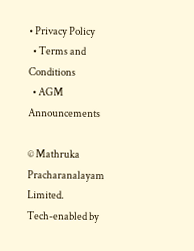• Privacy Policy
  • Terms and Conditions
  • AGM Announcements

© Mathruka Pracharanalayam Limited.
Tech-enabled by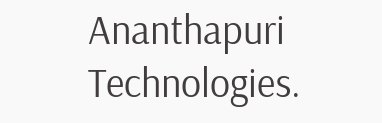Ananthapuri Technologies.